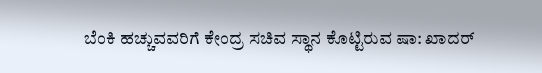ಬೆಂಕಿ ಹಚ್ಚುವವರಿಗೆ ಕೇಂದ್ರ ಸಚಿವ ಸ್ಥಾನ ಕೊಟ್ಟಿರುವ ಷಾ: ಖಾದರ್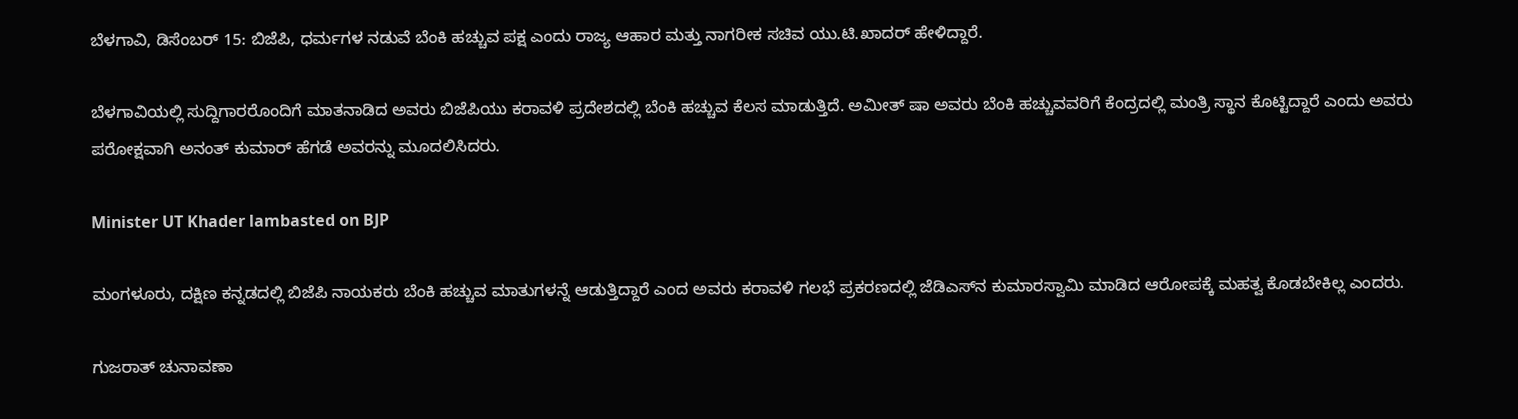ಬೆಳಗಾವಿ, ಡಿಸೆಂಬರ್ 15: ಬಿಜೆಪಿ, ಧರ್ಮಗಳ ನಡುವೆ ಬೆಂಕಿ ಹಚ್ಚುವ ಪಕ್ಷ ಎಂದು ರಾಜ್ಯ ಆಹಾರ ಮತ್ತು ನಾಗರೀಕ ಸಚಿವ ಯು.ಟಿ.ಖಾದರ್ ಹೇಳಿದ್ದಾರೆ.

ಬೆಳಗಾವಿಯಲ್ಲಿ ಸುದ್ದಿಗಾರರೊಂದಿಗೆ ಮಾತನಾಡಿದ ಅವರು ಬಿಜೆಪಿಯು ಕರಾವಳಿ ಪ್ರದೇಶದಲ್ಲಿ ಬೆಂಕಿ ಹಚ್ಚುವ ಕೆಲಸ ಮಾಡುತ್ತಿದೆ. ಅಮೀತ್ ಷಾ ಅವರು ಬೆಂಕಿ ಹಚ್ಚುವವರಿಗೆ ಕೆಂದ್ರದಲ್ಲಿ ಮಂತ್ರಿ ಸ್ಥಾನ ಕೊಟ್ಟಿದ್ದಾರೆ ಎಂದು ಅವರು ಪರೋಕ್ಷವಾಗಿ ಅನಂತ್ ಕುಮಾರ್ ಹೆಗಡೆ ಅವರನ್ನು ಮೂದಲಿಸಿದರು.

Minister UT Khader lambasted on BJP

ಮಂಗಳೂರು, ದಕ್ಷಿಣ ಕನ್ನಡದಲ್ಲಿ ಬಿಜೆಪಿ ನಾಯಕರು ಬೆಂಕಿ ಹಚ್ಚುವ ಮಾತುಗಳನ್ನೆ ಆಡುತ್ತಿದ್ದಾರೆ ಎಂದ ಅವರು ಕರಾವಳಿ ಗಲಭೆ ಪ್ರಕರಣದಲ್ಲಿ ಜೆಡಿಎಸ್‌ನ ಕುಮಾರಸ್ವಾಮಿ ಮಾಡಿದ ಆರೋಪಕ್ಕೆ ಮಹತ್ವ ಕೊಡಬೇಕಿಲ್ಲ ಎಂದರು.

ಗುಜರಾತ್ ಚುನಾವಣಾ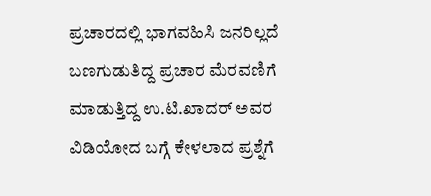ಪ್ರಚಾರದಲ್ಲಿ ಭಾಗವಹಿಸಿ ಜನರಿಲ್ಲದೆ ಬಣಗುಡುತಿದ್ದ ಪ್ರಚಾರ ಮೆರವಣಿಗೆ ಮಾಡುತ್ತಿದ್ದ ಉ.ಟಿ.ಖಾದರ್ ಅವರ ವಿಡಿಯೋದ ಬಗ್ಗೆ ಕೇಳಲಾದ ಪ್ರಶ್ನೆಗೆ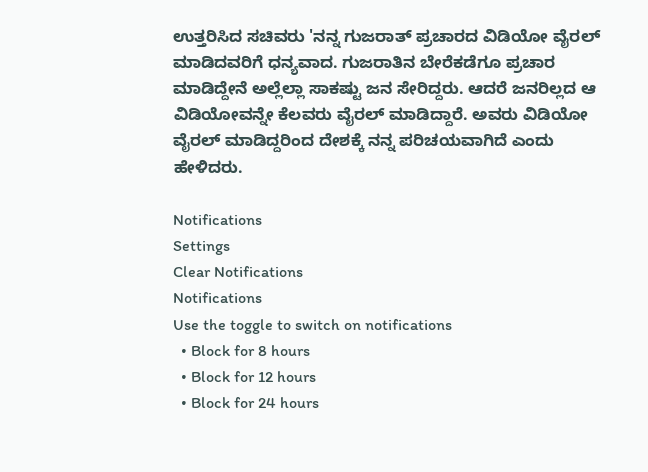ಉತ್ತರಿಸಿದ ಸಚಿವರು 'ನನ್ನ ಗುಜರಾತ್ ಪ್ರಚಾರದ ವಿಡಿಯೋ ವೈರಲ್ ಮಾಡಿದವರಿಗೆ ಧನ್ಯವಾದ. ಗುಜರಾತಿನ ಬೇರೆಕಡೆಗೂ ಪ್ರಚಾರ ಮಾಡಿದ್ದೇನೆ ಅಲ್ಲೆಲ್ಲಾ ಸಾಕಷ್ಟು ಜನ ಸೇರಿದ್ದರು. ಆದರೆ ಜನರಿಲ್ಲದ ಆ ವಿಡಿಯೋವನ್ನೇ ಕೆಲವರು ವೈರಲ್ ಮಾಡಿದ್ದಾರೆ. ಅವರು ವಿಡಿಯೋ ವೈರಲ್ ಮಾಡಿದ್ದರಿಂದ ದೇಶಕ್ಕೆ ನನ್ನ ಪರಿಚಯವಾಗಿದೆ ಎಂದು ಹೇಳಿದರು.

Notifications
Settings
Clear Notifications
Notifications
Use the toggle to switch on notifications
  • Block for 8 hours
  • Block for 12 hours
  • Block for 24 hours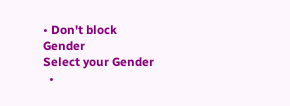• Don't block
Gender
Select your Gender
  •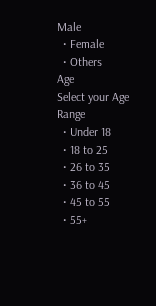Male
  • Female
  • Others
Age
Select your Age Range
  • Under 18
  • 18 to 25
  • 26 to 35
  • 36 to 45
  • 45 to 55
  • 55+